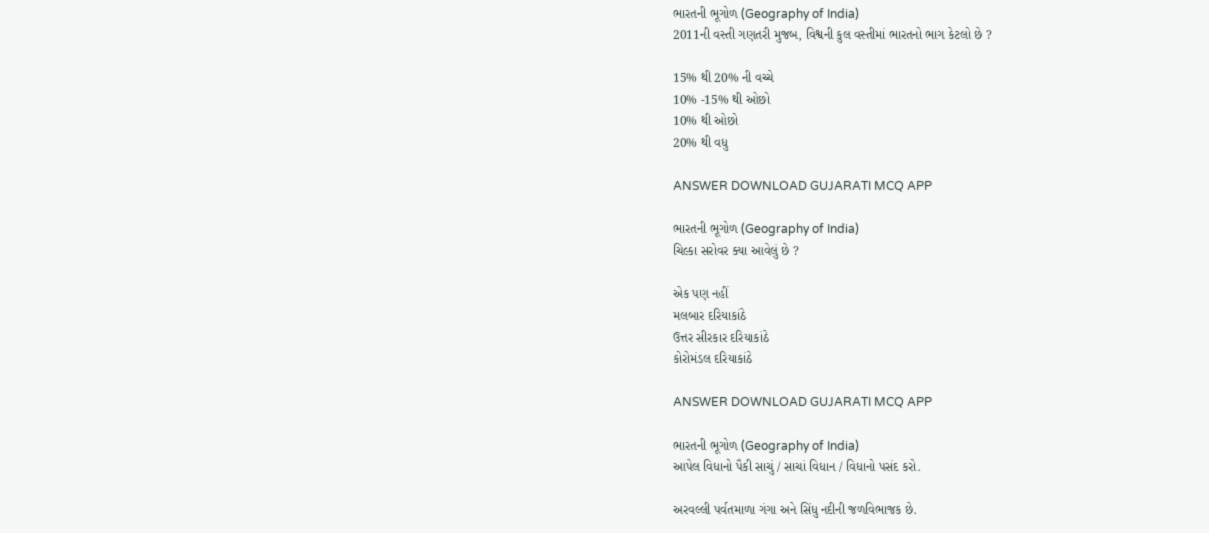ભારતની ભૂગોળ (Geography of India)
2011ની વસ્તી ગણતરી મુજબ, વિશ્વની કુલ વસ્તીમાં ભારતનો ભાગ કેટલો છે ?

15% થી 20% ની વચ્ચે
10% -15% થી ઓછો
10% થી ઓછો
20% થી વધુ

ANSWER DOWNLOAD GUJARATI MCQ APP

ભારતની ભૂગોળ (Geography of India)
ચિલ્કા સરોવર ક્યા આવેલું છે ?

એક પણ નહીં
મલબાર દરિયાકાંઠે
ઉત્તર સીરકાર દરિયાકાંઠે
કોરોમંડલ દરિયાકાંઠે

ANSWER DOWNLOAD GUJARATI MCQ APP

ભારતની ભૂગોળ (Geography of India)
આપેલ વિધાનો પૈકી સાચું / સાચાં વિધાન / વિધાનો પસંદ કરો.

અરવલ્લી પર્વતમાળા ગંગા અને સિંધુ નદીની જળવિભાજક છે.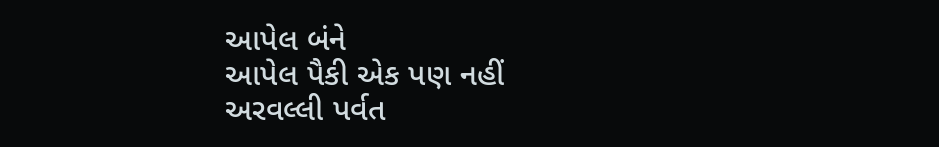આપેલ બંને
આપેલ પૈકી એક પણ નહીં
અરવલ્લી પર્વત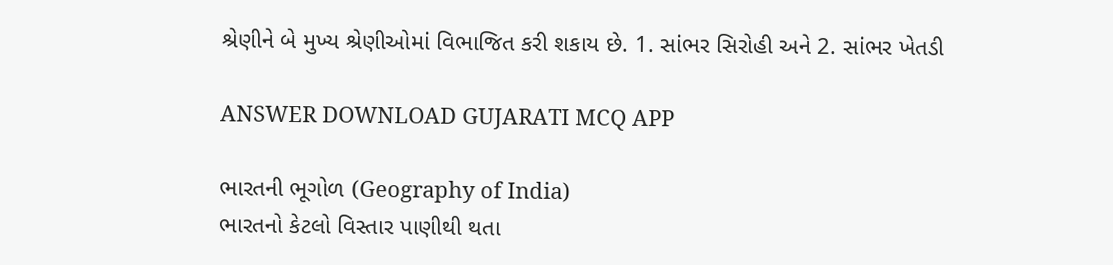શ્રેણીને બે મુખ્ય શ્રેણીઓમાં વિભાજિત કરી શકાય છે. 1. સાંભર સિરોહી અને 2. સાંભર ખેતડી

ANSWER DOWNLOAD GUJARATI MCQ APP

ભારતની ભૂગોળ (Geography of India)
ભારતનો કેટલો વિસ્તાર પાણીથી થતા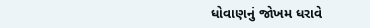ધોવાણનું જોખમ ધરાવે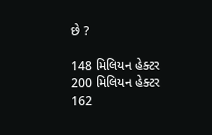છે ?

148 મિલિયન હેક્ટર
200 મિલિયન હેક્ટર
162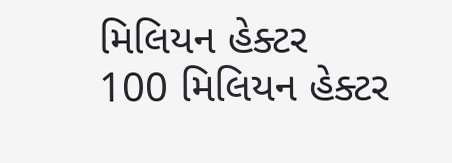મિલિયન હેક્ટર
100 મિલિયન હેક્ટર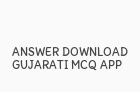ANSWER DOWNLOAD GUJARATI MCQ APP